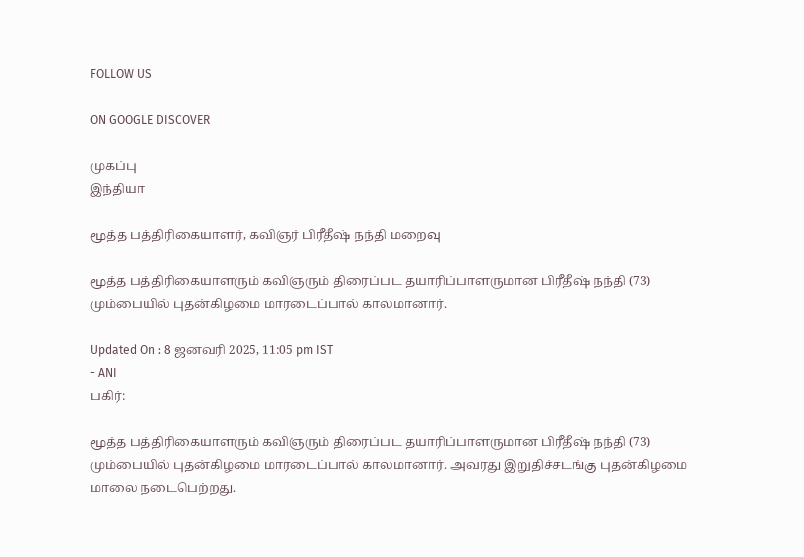FOLLOW US

ON GOOGLE DISCOVER

முகப்பு
இந்தியா

மூத்த பத்திரிகையாளர், கவிஞர் பிரீதீஷ் நந்தி மறைவு

மூத்த பத்திரிகையாளரும் கவிஞரும் திரைப்பட தயாரிப்பாளருமான பிரீதீஷ் நந்தி (73) மும்பையில் புதன்கிழமை மாரடைப்பால் காலமானார்.

Updated On : 8 ஜனவரி 2025, 11:05 pm IST
- ANI
பகிர்:

மூத்த பத்திரிகையாளரும் கவிஞரும் திரைப்பட தயாரிப்பாளருமான பிரீதீஷ் நந்தி (73) மும்பையில் புதன்கிழமை மாரடைப்பால் காலமானார். அவரது இறுதிச்சடங்கு புதன்கிழமை மாலை நடைபெற்றது.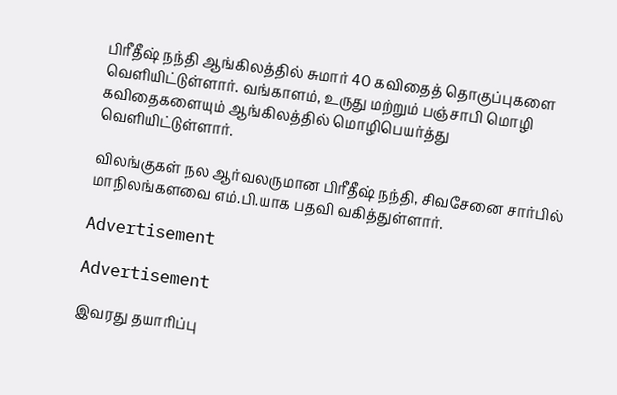பிரீதீஷ் நந்தி ஆங்கிலத்தில் சுமார் 40 கவிதைத் தொகுப்புகளை வெளியிட்டுள்ளார். வங்காளம், உருது மற்றும் பஞ்சாபி மொழி கவிதைகளையும் ஆங்கிலத்தில் மொழிபெயர்த்து வெளியிட்டுள்ளார்.

விலங்குகள் நல ஆர்வலருமான பிரீதீஷ் நந்தி, சிவசேனை சார்பில் மாநிலங்களவை எம்.பி.யாக பதவி வகித்துள்ளார்.

Advertisement

Advertisement

இவரது தயாரிப்பு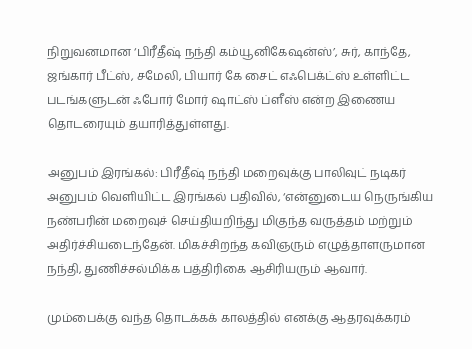நிறுவனமான ‘பிரீதீஷ் நந்தி கம்யூனிகேஷன்ஸ்’, சுர், காந்தே, ஜங்கார் பீட்ஸ், சமேலி, பியார் கே சைட் எஃபெக்ட்ஸ் உள்ளிட்ட படங்களுடன் ஃபோர் மோர் ஷாட்ஸ் ப்ளீஸ் என்ற இணைய தொடரையும் தயாரித்துள்ளது.

அனுபம் இரங்கல்: பிரீதீஷ் நந்தி மறைவுக்கு பாலிவுட் நடிகர் அனுபம் வெளியிட்ட இரங்கல் பதிவில், ‘என்னுடைய நெருங்கிய நண்பரின் மறைவுச் செய்தியறிந்து மிகுந்த வருத்தம் மற்றும் அதிர்ச்சியடைந்தேன். மிகச்சிறந்த கவிஞரும் எழுத்தாளருமான நந்தி, துணிச்சல்மிக்க பத்திரிகை ஆசிரியரும் ஆவார்.

மும்பைக்கு வந்த தொடக்கக் காலத்தில் எனக்கு ஆதரவுக்கரம்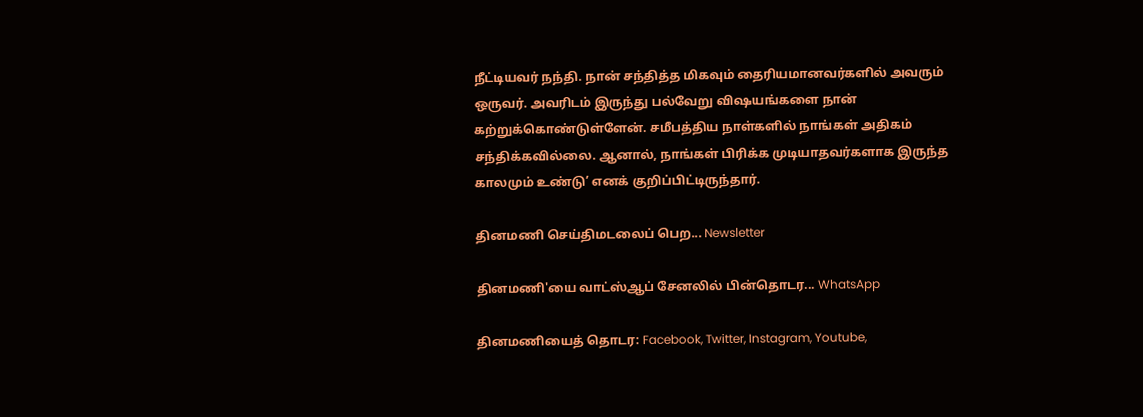நீட்டியவர் நந்தி. நான் சந்தித்த மிகவும் தைரியமானவர்களில் அவரும் ஒருவர். அவரிடம் இருந்து பல்வேறு விஷயங்களை நான் கற்றுக்கொண்டுள்ளேன். சமீபத்திய நாள்களில் நாங்கள் அதிகம் சந்திக்கவில்லை. ஆனால், நாங்கள் பிரிக்க முடியாதவர்களாக இருந்த காலமும் உண்டு’ எனக் குறிப்பிட்டிருந்தார்.

தினமணி செய்திமடலைப் பெற... Newsletter

தினமணி'யை வாட்ஸ்ஆப் சேனலில் பின்தொடர... WhatsApp

தினமணியைத் தொடர: Facebook, Twitter, Instagram, Youtube,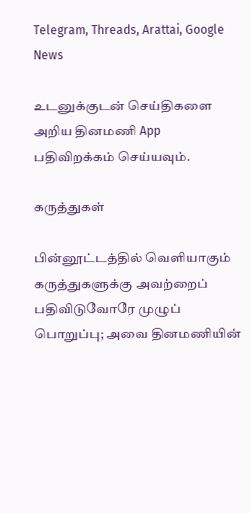Telegram, Threads, Arattai, Google News

உடனுக்குடன் செய்திகளை அறிய தினமணி App பதிவிறக்கம் செய்யவும்.

கருத்துகள்

பின்னூட்டத்தில் வெளியாகும் கருத்துகளுக்கு அவற்றைப் பதிவிடுவோரே முழுப் பொறுப்பு; அவை தினமணியின்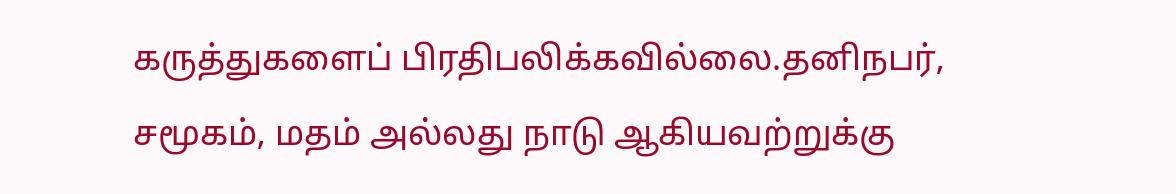கருத்துகளைப் பிரதிபலிக்கவில்லை.தனிநபர், சமூகம், மதம் அல்லது நாடு ஆகியவற்றுக்கு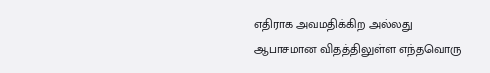எதிராக அவமதிக்கிற அல்லது ஆபாசமான விதத்திலுள்ள எந்தவொரு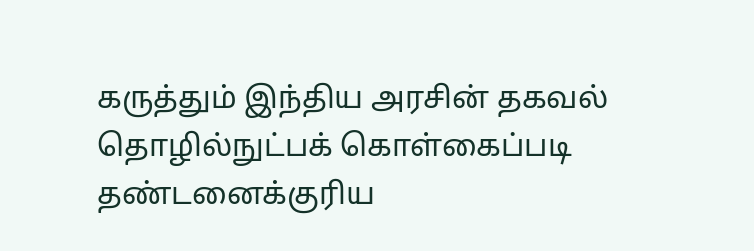கருத்தும் இந்திய அரசின் தகவல் தொழில்நுட்பக் கொள்கைப்படி தண்டனைக்குரிய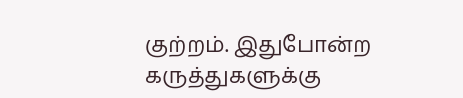குற்றம். இதுபோன்ற கருத்துகளுக்கு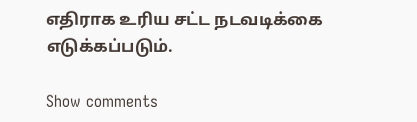எதிராக உரிய சட்ட நடவடிக்கை எடுக்கப்படும்.

Show comments